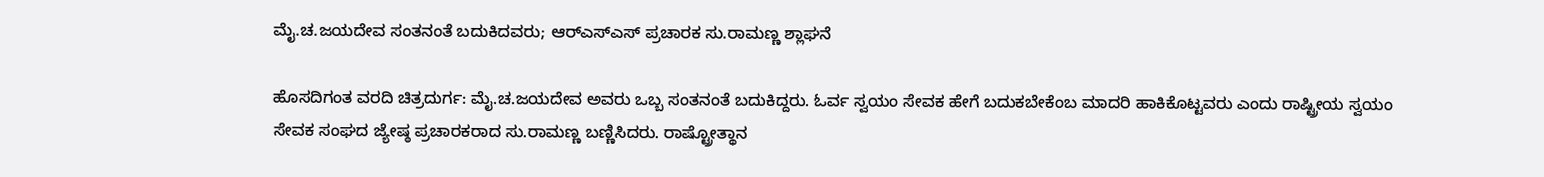ಮೈ.ಚ.ಜಯದೇವ ಸಂತನಂತೆ ಬದುಕಿದವರು; ಆರ್‌ಎಸ್‌ಎಸ್ ಪ್ರಚಾರಕ ಸು.ರಾಮಣ್ಣ ಶ್ಲಾಘನೆ

ಹೊಸದಿಗಂತ ವರದಿ ಚಿತ್ರದುರ್ಗ: ಮೈ.ಚ.ಜಯದೇವ ಅವರು ಒಬ್ಬ ಸಂತನಂತೆ ಬದುಕಿದ್ದರು. ಓರ್ವ ಸ್ವಯಂ ಸೇವಕ ಹೇಗೆ ಬದುಕಬೇಕೆಂಬ ಮಾದರಿ ಹಾಕಿಕೊಟ್ಟವರು ಎಂದು ರಾಷ್ಟ್ರೀಯ ಸ್ವಯಂ ಸೇವಕ ಸಂಘದ ಜ್ಯೇಷ್ಠ ಪ್ರಚಾರಕರಾದ ಸು.ರಾಮಣ್ಣ ಬಣ್ಣಿಸಿದರು. ರಾಷ್ಟ್ರೋತ್ಥಾನ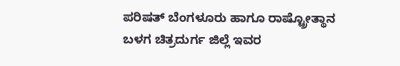ಪರಿಷತ್ ಬೆಂಗಳೂರು ಹಾಗೂ ರಾಷ್ಟ್ರೋತ್ಥಾನ ಬಳಗ ಚಿತ್ರದುರ್ಗ ಜಿಲ್ಲೆ ಇವರ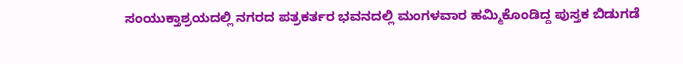ಸಂಯುಕ್ತಾಶ್ರಯದಲ್ಲಿ ನಗರದ ಪತ್ರಕರ್ತರ ಭವನದಲ್ಲಿ ಮಂಗಳವಾರ ಹಮ್ಮಿಕೊಂಡಿದ್ದ ಪುಸ್ತಕ ಬಿಡುಗಡೆ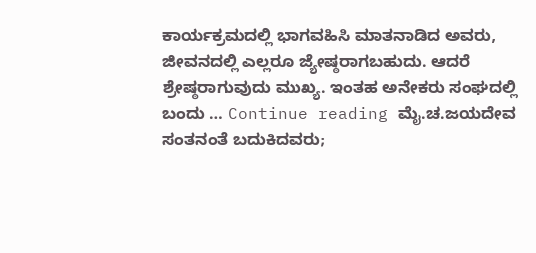ಕಾರ್ಯಕ್ರಮದಲ್ಲಿ ಭಾಗವಹಿಸಿ ಮಾತನಾಡಿದ ಅವರು, ಜೀವನದಲ್ಲಿ ಎಲ್ಲರೂ ಜ್ಯೇಷ್ಠರಾಗಬಹುದು. ಆದರೆ ಶ್ರೇಷ್ಠರಾಗುವುದು ಮುಖ್ಯ. ಇಂತಹ ಅನೇಕರು ಸಂಘದಲ್ಲಿ ಬಂದು … Continue reading ಮೈ.ಚ.ಜಯದೇವ ಸಂತನಂತೆ ಬದುಕಿದವರು;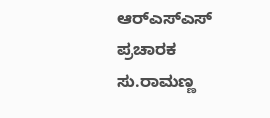ಆರ್‌ಎಸ್‌ಎಸ್ ಪ್ರಚಾರಕ ಸು.ರಾಮಣ್ಣ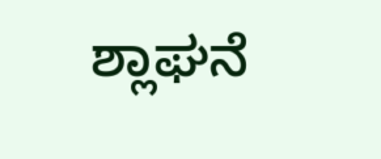ಶ್ಲಾಘನೆ